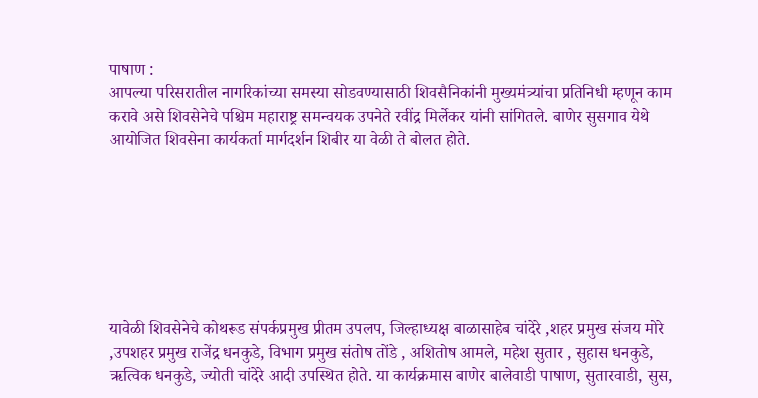पाषाण :
आपल्या परिसरातील नागरिकांच्या समस्या सोडवण्यासाठी शिवसैनिकांनी मुख्यमंत्र्यांचा प्रतिनिधी म्हणून काम करावे असे शिवसेनेचे पश्चिम महाराष्ट्र समन्वयक उपनेते रवींद्र मिर्लेकर यांनी सांगितले. बाणेर सुसगाव येथे आयोजित शिवसेना कार्यकर्ता मार्गदर्शन शिबीर या वेळी ते बोलत होते.







यावेळी शिवसेनेचे कोथरूड संपर्कप्रमुख प्रीतम उपलप, जिल्हाध्यक्ष बाळासाहेब चांदेरे ,शहर प्रमुख संजय मोरे ,उपशहर प्रमुख राजेंद्र धनकुडे, विभाग प्रमुख संतोष तोंडे , अशितोष आमले, महेश सुतार , सुहास धनकुडे, ऋत्विक धनकुडे, ज्योती चांदेरे आदी उपस्थित होते. या कार्यक्रमास बाणेर बालेवाडी पाषाण, सुतारवाडी, सुस,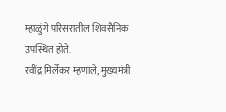म्हाळुंगे परिसरातील शिवसैनिक उपस्थित होते.
रवींद्र मिर्लेकर म्हणाले, मुख्यमंत्री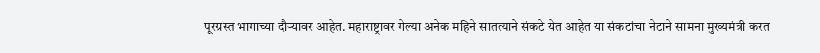पूरग्रस्त भागाच्या दौऱ्यावर आहेत. महाराष्ट्रावर गेल्या अनेक महिने सातत्याने संकटे येत आहेत या संकटांचा नेटाने सामना मुख्यमंत्री करत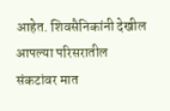आहेत. शिवसैनिकांनी देखील आपल्या परिसरातील संकटांवर मात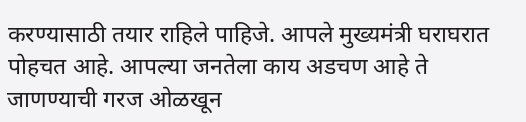करण्यासाठी तयार राहिले पाहिजे. आपले मुख्यमंत्री घराघरात पोहचत आहे. आपल्या जनतेला काय अडचण आहे ते जाणण्याची गरज ओळखून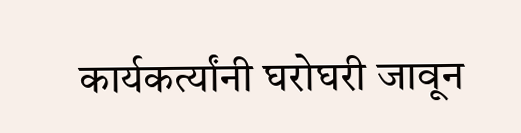कार्यकर्त्यांनी घरोघरी जावून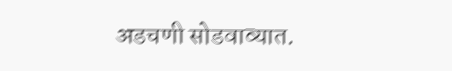अडचणी सोडवाव्यात.